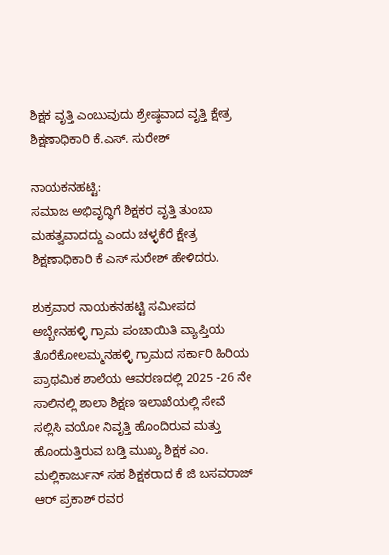ಶಿಕ್ಷಕ ವೃತ್ತಿ ಎಂಬುವುದು ಶ್ರೇಷ್ಠವಾದ ವೃತ್ತಿ ಕ್ಷೇತ್ರ ಶಿಕ್ಷಣಾಧಿಕಾರಿ ಕೆ.ಎಸ್. ಸುರೇಶ್

ನಾಯಕನಹಟ್ಟಿ:
ಸಮಾಜ ಅಭಿವೃದ್ಧಿಗೆ ಶಿಕ್ಷಕರ ವೃತ್ತಿ ತುಂಬಾ ಮಹತ್ವವಾದದ್ದು ಎಂದು ಚಳ್ಳಕೆರೆ ಕ್ಷೇತ್ರ ಶಿಕ್ಷಣಾಧಿಕಾರಿ ಕೆ ಎಸ್‌ ಸುರೇಶ್ ಹೇಳಿದರು.

ಶುಕ್ರವಾರ ನಾಯಕನಹಟ್ಟಿ ಸಮೀಪದ ಅಬ್ಬೇನಹಳ್ಳಿ ಗ್ರಾಮ ಪಂಚಾಯಿತಿ ವ್ಯಾಪ್ತಿಯ ತೊರೆಕೋಲಮ್ಮನಹಳ್ಳಿ ಗ್ರಾಮದ ಸರ್ಕಾರಿ ಹಿರಿಯ ಪ್ರಾಥಮಿಕ ಶಾಲೆಯ ಆವರಣದಲ್ಲಿ 2025 -26 ನೇ ಸಾಲಿನಲ್ಲಿ ಶಾಲಾ ಶಿಕ್ಷಣ ಇಲಾಖೆಯಲ್ಲಿ ಸೇವೆ ಸಲ್ಲಿಸಿ ವಯೋ ನಿವೃತ್ತಿ ಹೊಂದಿರುವ ಮತ್ತು ಹೊಂದುತ್ತಿರುವ ಬಡ್ತಿ ಮುಖ್ಯ ಶಿಕ್ಷಕ ಎಂ. ಮಲ್ಲಿಕಾರ್ಜುನ್ ಸಹ ಶಿಕ್ಷಕರಾದ ಕೆ ಜಿ ಬಸವರಾಜ್ ಆರ್ ಪ್ರಕಾಶ್ ರವರ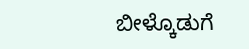ಬೀಳ್ಕೊಡುಗೆ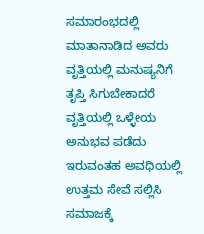ಸಮಾರಂಭದಲ್ಲಿ ಮಾತಾನಾಡಿದ ಅವರು ವೃತ್ತಿಯಲ್ಲಿ ಮನುಷ್ಯನಿಗೆ ತೃಪ್ತಿ ಸಿಗುಬೇಕಾದರೆ ವೃತ್ತಿಯಲ್ಲಿ ಒಳ್ಳೇಯ ಅನುಭವ ಪಡೆದು ಇರುವಂತಹ ಅವಧಿಯಲ್ಲಿ ಉತ್ತಮ ಸೇವೆ ಸಲ್ಲಿಸಿ ಸಮಾಜಕ್ಕೆ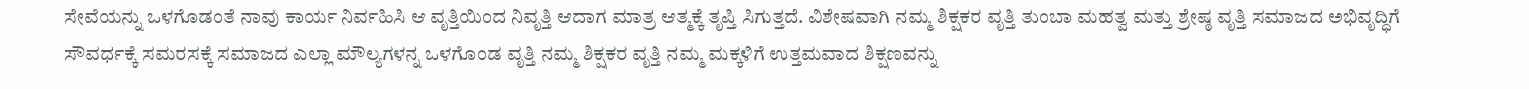ಸೇವೆಯನ್ನು ಒಳಗೊಡಂತೆ ನಾವು ಕಾರ್ಯ ನಿರ್ವಹಿಸಿ ಆ ವೃತ್ತಿಯಿಂದ ನಿವೃತ್ತಿ ಆದಾಗ ಮಾತ್ರ ಆತ್ಮಕ್ಕೆ ತೃಪ್ತಿ ಸಿಗುತ್ತದೆ. ವಿಶೇಷವಾಗಿ ನಮ್ಮ ಶಿಕ್ಷಕರ ವೃತ್ತಿ ತುಂಬಾ ಮಹತ್ವ ಮತ್ತು ಶ್ರೇಷ್ಠ ವೃತ್ತಿ ಸಮಾಜದ ಅಭಿವೃದ್ಧಿಗೆ ಸೌವರ್ಧಕ್ಕೆ ಸಮರಸಕ್ಕೆ ಸಮಾಜದ ಎಲ್ಲಾ ಮೌಲ್ಯಗಳನ್ನ ಒಳಗೊಂಡ ವೃತ್ತಿ ನಮ್ಮ ಶಿಕ್ಷಕರ ವೃತ್ತಿ ನಮ್ಮ ಮಕ್ಕಳಿಗೆ ಉತ್ತಮವಾದ ಶಿಕ್ಷಣವನ್ನು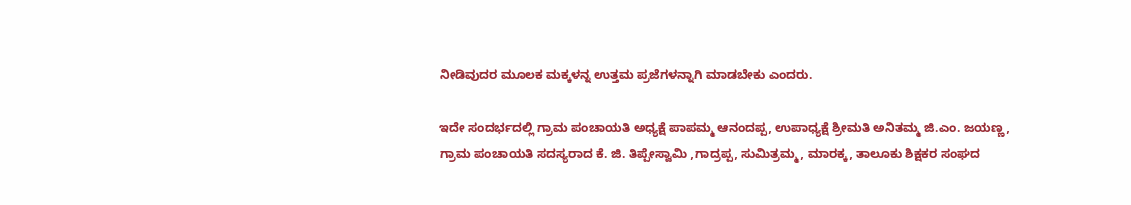ನೀಡಿವುದರ ಮೂಲಕ ಮಕ್ಕಳನ್ನ ಉತ್ತಮ ಪ್ರಜೆಗಳನ್ನಾಗಿ ಮಾಡಬೇಕು ಎಂದರು.

ಇದೇ ಸಂದರ್ಭದಲ್ಲಿ ಗ್ರಾಮ ಪಂಚಾಯತಿ ಅಧ್ಯಕ್ಷೆ ಪಾಪಮ್ಮ ಆನಂದಪ್ಪ, ಉಪಾಧ್ಯಕ್ಷೆ ಶ್ರೀಮತಿ ಅನಿತಮ್ಮ ಜಿ.ಎಂ. ಜಯಣ್ಣ, ಗ್ರಾಮ ಪಂಚಾಯತಿ ಸದಸ್ಯರಾದ ಕೆ. ಜಿ. ತಿಪ್ಪೇಸ್ವಾಮಿ ,ಗಾದ್ರಪ್ಪ, ಸುಮಿತ್ರಮ್ಮ, ಮಾರಕ್ಕ, ತಾಲೂಕು ಶಿಕ್ಷಕರ ಸಂಘದ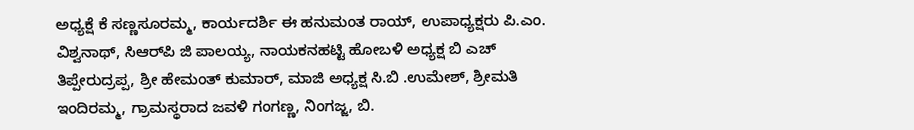ಅಧ್ಯಕ್ಷೆ ಕೆ ಸಣ್ಣಸೂರಮ್ಮ, ಕಾರ್ಯದರ್ಶಿ ಈ ಹನುಮಂತ ರಾಯ್, ಉಪಾಧ್ಯಕ್ಷರು ಪಿ.ಎಂ. ವಿಶ್ವನಾಥ್, ಸಿಆರ್‌ಪಿ ಜಿ ಪಾಲಯ್ಯ, ನಾಯಕನಹಟ್ಟಿ ಹೋಬಳಿ ಅಧ್ಯಕ್ಷ ಬಿ ಎಚ್ ತಿಪ್ಪೇರುದ್ರಪ್ಪ, ಶ್ರೀ ಹೇಮಂತ್ ಕುಮಾರ್, ಮಾಜಿ ಅಧ್ಯಕ್ಷ ಸಿ.ಬಿ .ಉಮೇಶ್, ಶ್ರೀಮತಿ ಇಂದಿರಮ್ಮ, ಗ್ರಾಮಸ್ಥರಾದ ಜವಳಿ ಗಂಗಣ್ಣ, ನಿಂಗಜ್ಜ, ಬಿ.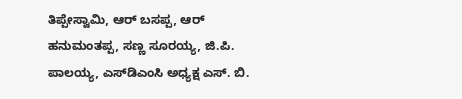ತಿಪ್ಪೇಸ್ವಾಮಿ, ಆರ್ ಬಸಪ್ಪ, ಆರ್ ಹನುಮಂತಪ್ಪ, ಸಣ್ಣ ಸೂರಯ್ಯ, ಜಿ.ಪಿ. ಪಾಲಯ್ಯ, ಎಸ್‌ಡಿಎಂಸಿ ಅಧ್ಯಕ್ಷ ಎಸ್. ಬಿ.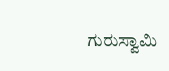ಗುರುಸ್ವಾಮಿ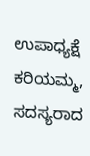ಉಪಾಧ್ಯಕ್ಷೆ ಕರಿಯಮ್ಮ, ಸದಸ್ಯರಾದ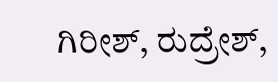ಗಿರೀಶ್, ರುದ್ರೇಶ್,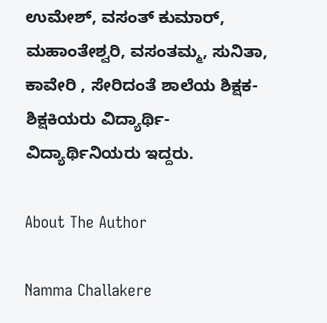ಉಮೇಶ್, ವಸಂತ್ ಕುಮಾರ್, ಮಹಾಂತೇಶ್ವರಿ, ವಸಂತಮ್ಮ, ಸುನಿತಾ, ಕಾವೇರಿ , ಸೇರಿದಂತೆ ಶಾಲೆಯ ಶಿಕ್ಷಕ- ಶಿಕ್ಷಕಿಯರು ವಿದ್ಯಾರ್ಥಿ- ವಿದ್ಯಾರ್ಥಿನಿಯರು ಇದ್ದರು.

About The Author

Namma Challakere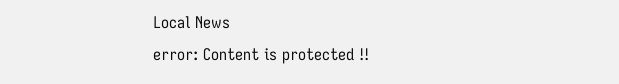Local News
error: Content is protected !!